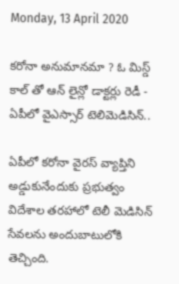Monday, 13 April 2020

కరోనా అనుమానమా ? ఓ మిస్డ్ కాల్ తో ఆన్ లైన్లో డాక్టర్లు రెడీ - ఏపీలో వైఎస్సార్ టెలిమెడిసిన్..

ఏపీలో కరోనా వైరస్ వ్యాప్తిని అడ్డుకునేందుకు ప్రభుత్వం విదేశాల తరహాలో టెలీ మెడిసిన్ సేవలను అందుబాటులోకి తెచ్చింది.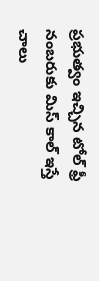ప్రభుత్వం ఇచ్చిన టోల్ ఫ్రీ నంబరుకు మిస్‌ కాల్ ఇస్తే చాలు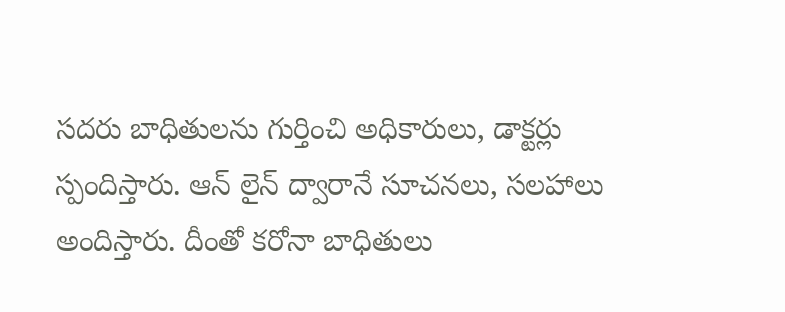సదరు బాధితులను గుర్తించి అధికారులు, డాక్టర్లు స్పందిస్తారు. ఆన్ లైన్ ద్వారానే సూచనలు, సలహాలు అందిస్తారు. దీంతో కరోనా బాధితులు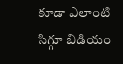కూడా ఎలాంటి సిగ్గూ బిడియం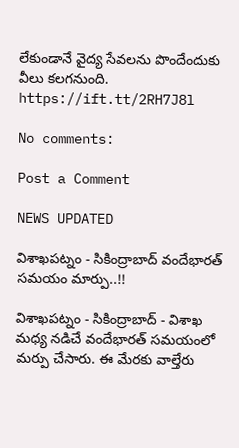లేకుండానే వైద్య సేవలను పొందేందుకు వీలు కలగనుంది.
https://ift.tt/2RH7J8l

No comments:

Post a Comment

NEWS UPDATED

విశాఖపట్నం - సికింద్రాబాద్ వందేభారత్ సమయం మార్పు..!!

విశాఖపట్నం - సికింద్రాబాద్ - విశాఖ మధ్య నడిచే వందేభారత్ సమయంలో మర్పు చేసారు. ఈ మేరకు వాల్తేరు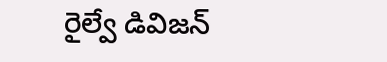రైల్వే డివిజన్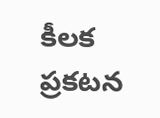కీలక ప్రకటన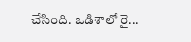చేసింది. ఒడిశాలో రై...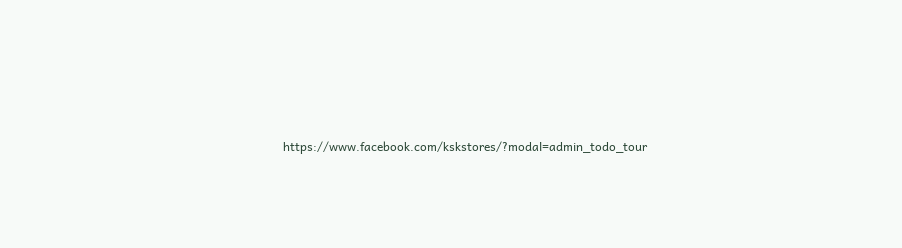https://www.facebook.com/kskstores/?modal=admin_todo_tour